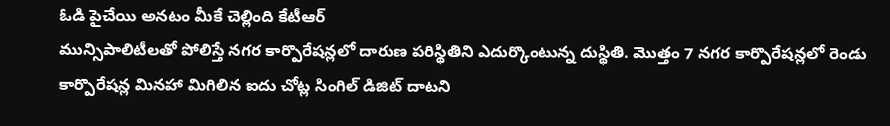ఓడి పైచేయి అనటం మీకే చెల్లింది కేటీఆర్
మున్సిపాలిటీలతో పోలిస్తే నగర కార్పొరేషన్లలో దారుణ పరిస్థితిని ఎదుర్కొంటున్న దుస్థితి. మొత్తం 7 నగర కార్పొరేషన్లలో రెండు కార్పొరేషన్ల మినహా మిగిలిన ఐదు చోట్ల సింగిల్ డిజిట్ దాటని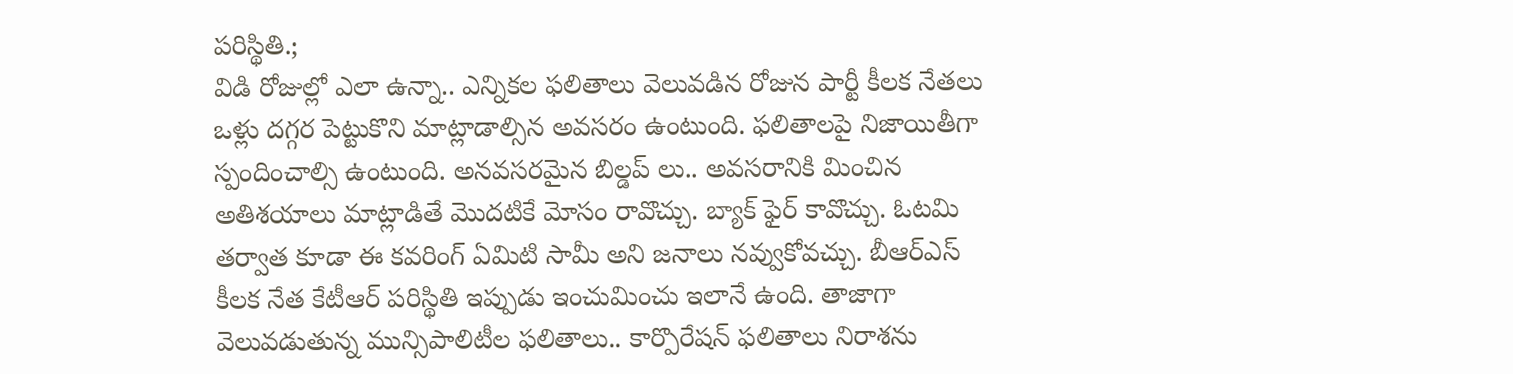పరిస్థితి.;
విడి రోజుల్లో ఎలా ఉన్నా.. ఎన్నికల ఫలితాలు వెలువడిన రోజున పార్టీ కీలక నేతలు ఒళ్లు దగ్గర పెట్టుకొని మాట్లాడాల్సిన అవసరం ఉంటుంది. ఫలితాలపై నిజాయితీగా స్పందించాల్సి ఉంటుంది. అనవసరమైన బిల్డప్ లు.. అవసరానికి మించిన అతిశయాలు మాట్లాడితే మొదటికే మోసం రావొచ్చు. బ్యాక్ ఫైర్ కావొచ్చు. ఓటమి తర్వాత కూడా ఈ కవరింగ్ ఏమిటి సామీ అని జనాలు నవ్వుకోవచ్చు. బీఆర్ఎస్ కీలక నేత కేటీఆర్ పరిస్థితి ఇప్పుడు ఇంచుమించు ఇలానే ఉంది. తాజాగా వెలువడుతున్న మున్సిపాలిటీల ఫలితాలు.. కార్పొరేషన్ ఫలితాలు నిరాశను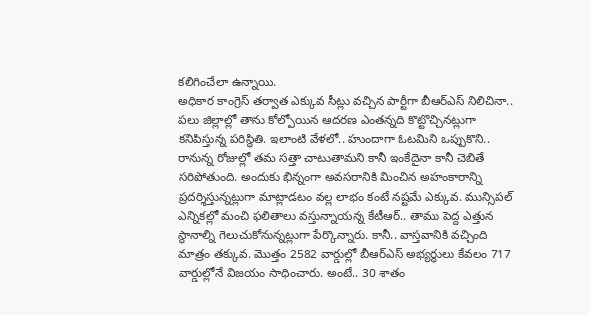కలిగించేలా ఉన్నాయి.
అధికార కాంగ్రెస్ తర్వాత ఎక్కువ సీట్లు వచ్చిన పార్టీగా బీఆర్ఎస్ నిలిచినా.. పలు జిల్లాల్లో తాను కోల్పోయిన ఆదరణ ఎంతన్నది కొట్టొచ్చినట్లుగా కనిపిస్తున్న పరిస్థితి. ఇలాంటి వేళలో.. హుందాగా ఓటమిని ఒప్పుకొని.. రానున్న రోజుల్లో తమ సత్తా చాటుతామని కానీ ఇంకేదైనా కానీ చెబితే సరిపోతుంది. అందుకు భిన్నంగా అవసరానికి మించిన అహంకారాన్ని ప్రదర్శిస్తున్నట్లుగా మాట్లాడటం వల్ల లాభం కంటే నష్టమే ఎక్కువ. మున్సిపల్ ఎన్నికల్లో మంచి ఫలితాలు వస్తున్నాయన్న కేటీఆర్.. తాము పెద్ద ఎత్తున స్థానాల్ని గెలుచుకోనున్నట్లుగా పేర్కొన్నారు. కానీ.. వాస్తవానికి వచ్చింది మాత్రం తక్కువ. మొత్తం 2582 వార్డుల్లో బీఆర్ఎస్ అభ్యర్థులు కేవలం 717 వార్డుల్లోనే విజయం సాధించారు. అంటే.. 30 శాతం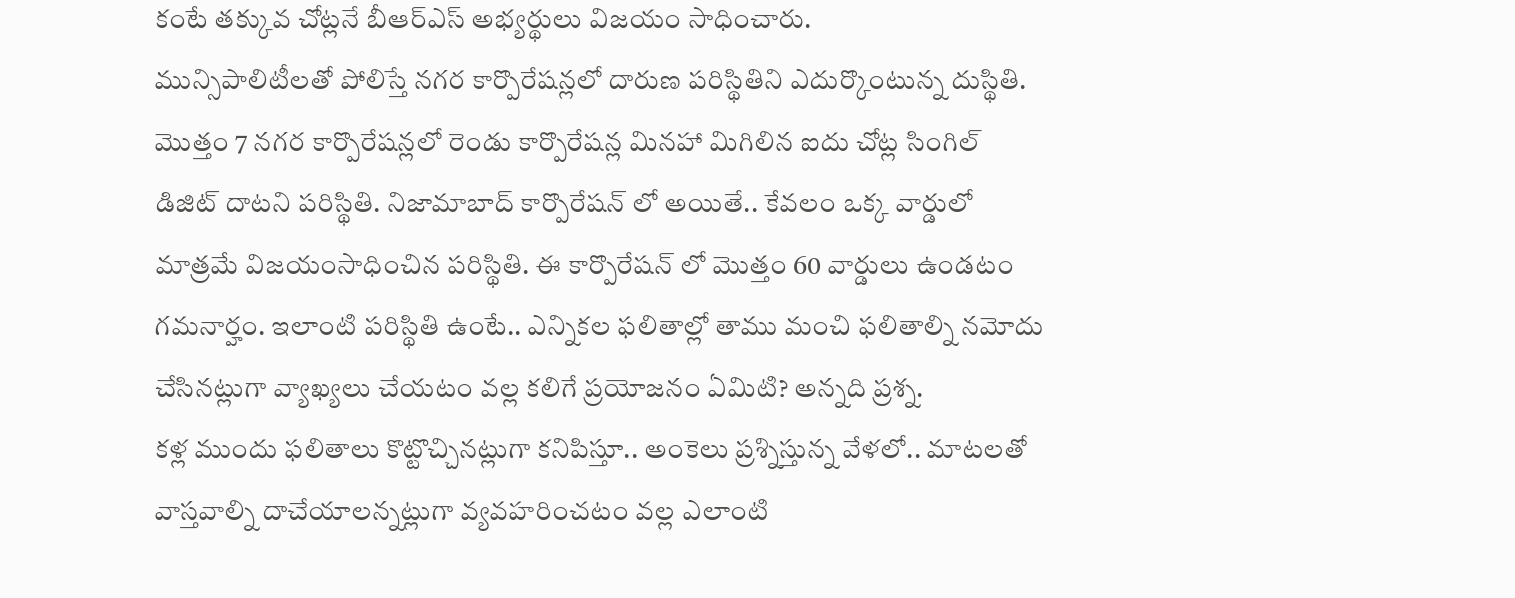కంటే తక్కువ చోట్లనే బీఆర్ఎస్ అభ్యర్థులు విజయం సాధించారు.
మున్సిపాలిటీలతో పోలిస్తే నగర కార్పొరేషన్లలో దారుణ పరిస్థితిని ఎదుర్కొంటున్న దుస్థితి. మొత్తం 7 నగర కార్పొరేషన్లలో రెండు కార్పొరేషన్ల మినహా మిగిలిన ఐదు చోట్ల సింగిల్ డిజిట్ దాటని పరిస్థితి. నిజామాబాద్ కార్పొరేషన్ లో అయితే.. కేవలం ఒక్క వార్డులో మాత్రమే విజయంసాధించిన పరిస్థితి. ఈ కార్పొరేషన్ లో మొత్తం 60 వార్డులు ఉండటం గమనార్హం. ఇలాంటి పరిస్థితి ఉంటే.. ఎన్నికల ఫలితాల్లో తాము మంచి ఫలితాల్ని నమోదు చేసినట్లుగా వ్యాఖ్యలు చేయటం వల్ల కలిగే ప్రయోజనం ఏమిటి? అన్నది ప్రశ్న.
కళ్ల ముందు ఫలితాలు కొట్టొచ్చినట్లుగా కనిపిస్తూ.. అంకెలు ప్రశ్నిస్తున్న వేళలో.. మాటలతో వాస్తవాల్ని దాచేయాలన్నట్లుగా వ్యవహరించటం వల్ల ఎలాంటి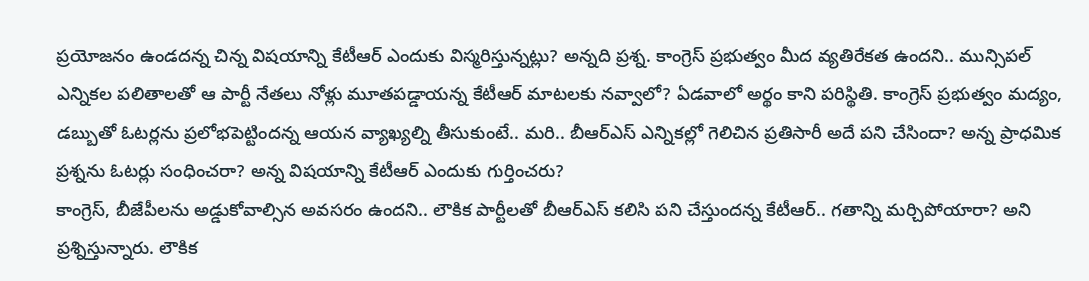ప్రయోజనం ఉండదన్న చిన్న విషయాన్ని కేటీఆర్ ఎందుకు విస్మరిస్తున్నట్లు? అన్నది ప్రశ్న. కాంగ్రెస్ ప్రభుత్వం మీద వ్యతిరేకత ఉందని.. మున్సిపల్ ఎన్నికల పలితాలతో ఆ పార్టీ నేతలు నోళ్లు మూతపడ్డాయన్న కేటీఆర్ మాటలకు నవ్వాలో? ఏడవాలో అర్థం కాని పరిస్థితి. కాంగ్రెస్ ప్రభుత్వం మద్యం, డబ్బుతో ఓటర్లను ప్రలోభపెట్టిందన్న ఆయన వ్యాఖ్యల్ని తీసుకుంటే.. మరి.. బీఆర్ఎస్ ఎన్నికల్లో గెలిచిన ప్రతిసారీ అదే పని చేసిందా? అన్న ప్రాధమిక ప్రశ్నను ఓటర్లు సంధించరా? అన్న విషయాన్ని కేటీఆర్ ఎందుకు గుర్తించరు?
కాంగ్రెస్, బీజేపీలను అడ్డుకోవాల్సిన అవసరం ఉందని.. లౌకిక పార్టీలతో బీఆర్ఎస్ కలిసి పని చేస్తుందన్న కేటీఆర్.. గతాన్ని మర్చిపోయారా? అని ప్రశ్నిస్తున్నారు. లౌకిక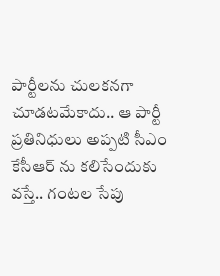పార్టీలను చులకనగా చూడటమేకాదు.. ఆ పార్టీ ప్రతినిధులు అప్పటి సీఎం కేసీఆర్ ను కలిసేందుకు వస్తే.. గంటల సేపు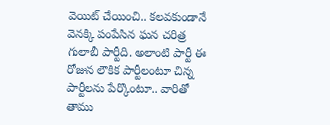వెయిట్ చేయించి.. కలవకుండానే వెనక్కి పంపేసిన ఘన చరిత్ర గులాబీ పార్టీది. అలాంటి పార్టీ ఈ రోజున లౌకిక పార్టీలంటూ చిన్న పార్టీలను పేర్కొంటూ.. వారితో తాము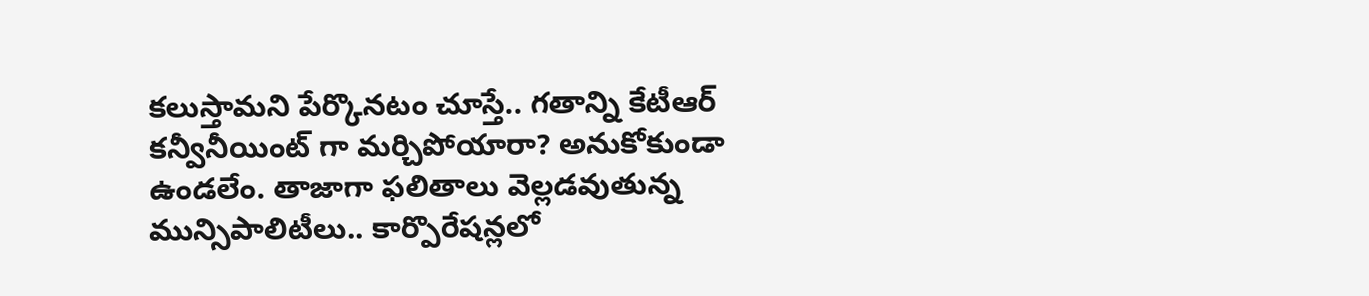కలుస్తామని పేర్కొనటం చూస్తే.. గతాన్ని కేటీఆర్ కన్వీనీయింట్ గా మర్చిపోయారా? అనుకోకుండా ఉండలేం. తాజాగా ఫలితాలు వెల్లడవుతున్న మున్సిపాలిటీలు.. కార్పొరేషన్లలో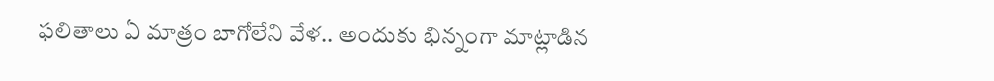ఫలితాలు ఏ మాత్రం బాగోలేని వేళ.. అందుకు భిన్నంగా మాట్లాడిన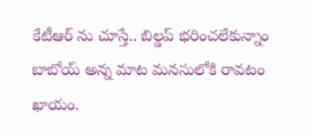కేటీఆర్ ను చూస్తే.. బిల్డప్ భరించలేకున్నాం బాబోయ్ అన్న మాట మనసులోకి రావటం ఖాయం.